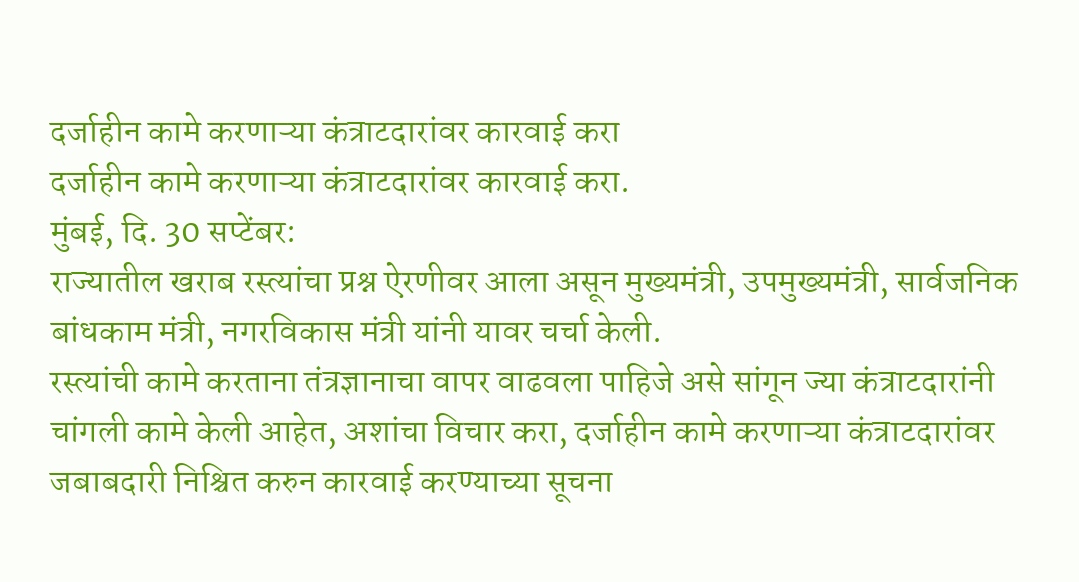दर्जाहीन कामे करणाऱ्या कंत्राटदारांवर कारवाई करा
दर्जाहीन कामे करणाऱ्या कंत्राटदारांवर कारवाई करा.
मुंबई, दि. 30 सप्टेंबर:
राज्यातील खराब रस्त्यांचा प्रश्न ऐरणीवर आला असून मुख्यमंत्री, उपमुख्यमंत्री, सार्वजनिक बांधकाम मंत्री, नगरविकास मंत्री यांनी यावर चर्चा केली.
रस्त्यांची कामे करताना तंत्रज्ञानाचा वापर वाढवला पाहिजे असे सांगून ज्या कंत्राटदारांनी चांगली कामे केली आहेत, अशांचा विचार करा, दर्जाहीन कामे करणाऱ्या कंत्राटदारांवर जबाबदारी निश्चित करुन कारवाई करण्याच्या सूचना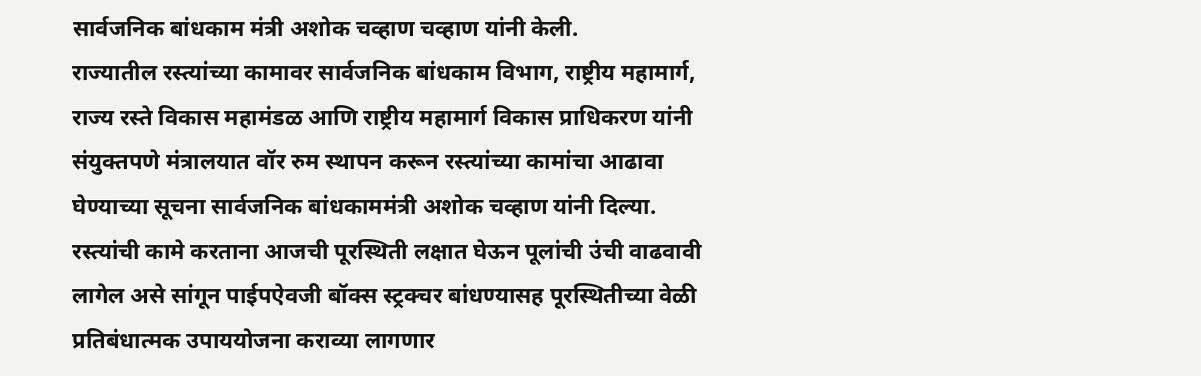सार्वजनिक बांधकाम मंत्री अशोक चव्हाण चव्हाण यांनी केली.
राज्यातील रस्त्यांच्या कामावर सार्वजनिक बांधकाम विभाग, राष्ट्रीय महामार्ग, राज्य रस्ते विकास महामंडळ आणि राष्ट्रीय महामार्ग विकास प्राधिकरण यांनी संयुक्तपणे मंत्रालयात वॉर रुम स्थापन करून रस्त्यांच्या कामांचा आढावा घेण्याच्या सूचना सार्वजनिक बांधकाममंत्री अशोक चव्हाण यांनी दिल्या. रस्त्यांची कामे करताना आजची पूरस्थिती लक्षात घेऊन पूलांची उंची वाढवावी लागेल असे सांगून पाईपऐवजी बॉक्स स्ट्रक्चर बांधण्यासह पूरस्थितीच्या वेळी प्रतिबंधात्मक उपाययोजना कराव्या लागणार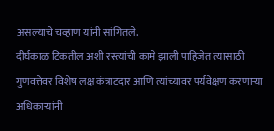असल्याचे चव्हाण यांनी सांगितले.
दीर्घकाळ टिकतील अशी रस्त्यांची कामे झाली पाहिजेत त्यासाठी गुणवत्तेवर विशेष लक्ष कंत्राटदार आणि त्यांच्यावर पर्यवेक्षण करणाऱ्या अधिकाऱ्यांनी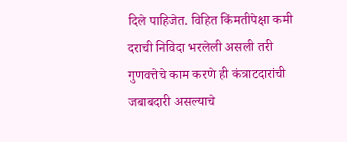दिले पाहिजेत. विहित किंमतीपेक्षा कमी दराची निविदा भरलेली असली तरी गुणवत्तेचे काम करणे ही कंत्राटदारांची जबाबदारी असल्याचे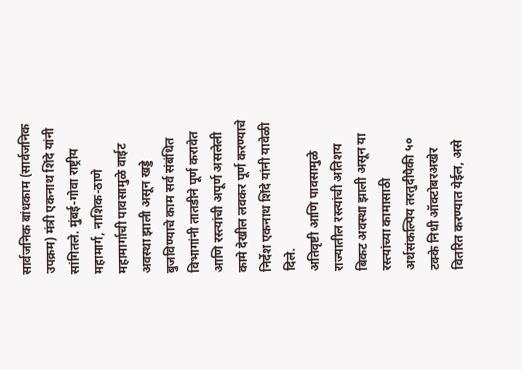सार्वजनिक बांधकाम (सार्वजनिक उपक्रम) मंत्री एकनाथ शिंदे यांनी सांगितले. मुंबई-गोवा राष्ट्रीय महामार्ग, नाशिक-ठाणे महामार्गाची पावसामुळे वाईट अवस्था झाली असून खड्डे बुजविण्याचे काम सर्व संबंधित विभागांनी तातडीने पूर्ण करावेत आणि रस्त्यांची अपूर्ण असलेली कामे देखील लवकर पूर्ण करण्याचे निर्देश एकनाथ शिंदे यांनी यावेळी दिले.
अतिवृष्टी आणि पावसामुळे राज्यातील रस्त्यांची अतिशय बिकट अवस्था झाली असून या रस्त्यांच्या कामासाठी अर्थसंकल्पिय तरतुदीपैकी ५० टक्के निधी ऑक्टोबरअखेर वितरित करण्यात येईल, असे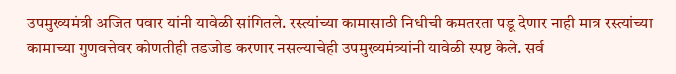उपमुख्यमंत्री अजित पवार यांनी यावेळी सांगितले. रस्त्यांच्या कामासाठी निधीची कमतरता पडू देणार नाही मात्र रस्त्यांच्या कामाच्या गुणवत्तेवर कोणतीही तडजोड करणार नसल्याचेही उपमुख्यमंत्र्यांनी यावेळी स्पष्ट केले. सर्व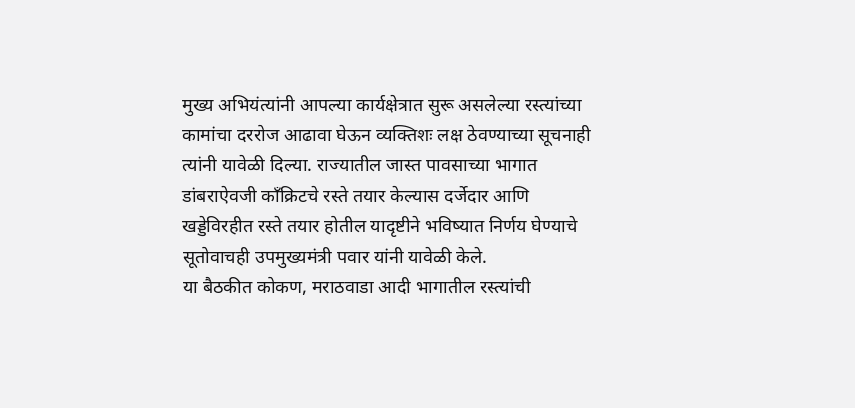मुख्य अभियंत्यांनी आपल्या कार्यक्षेत्रात सुरू असलेल्या रस्त्यांच्या कामांचा दररोज आढावा घेऊन व्यक्तिशः लक्ष ठेवण्याच्या सूचनाही त्यांनी यावेळी दिल्या. राज्यातील जास्त पावसाच्या भागात डांबराऐवजी कॉंक्रिटचे रस्ते तयार केल्यास दर्जेदार आणि खड्डेविरहीत रस्ते तयार होतील यादृष्टीने भविष्यात निर्णय घेण्याचे सूतोवाचही उपमुख्यमंत्री पवार यांनी यावेळी केले.
या बैठकीत कोकण, मराठवाडा आदी भागातील रस्त्यांची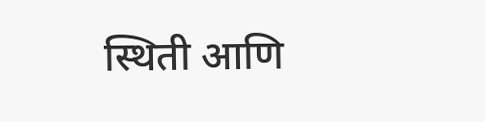स्थिती आणि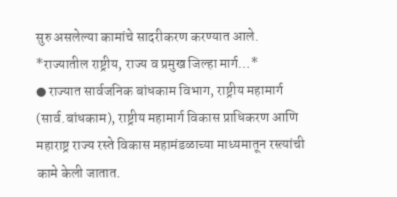सुरु असलेल्या कामांचे सादरीकरण करण्यात आले.
*राज्यातील राष्ट्रीय, राज्य व प्रमुख जिल्हा मार्ग…*
● राज्यात सार्वजनिक बांधकाम विभाग, राष्ट्रीय महामार्ग (सार्व.बांधकाम), राष्ट्रीय महामार्ग विकास प्राधिकरण आणि महाराष्ट्र राज्य रस्ते विकास महामंडळाच्या माध्यमातून रस्त्यांची कामे केली जातात.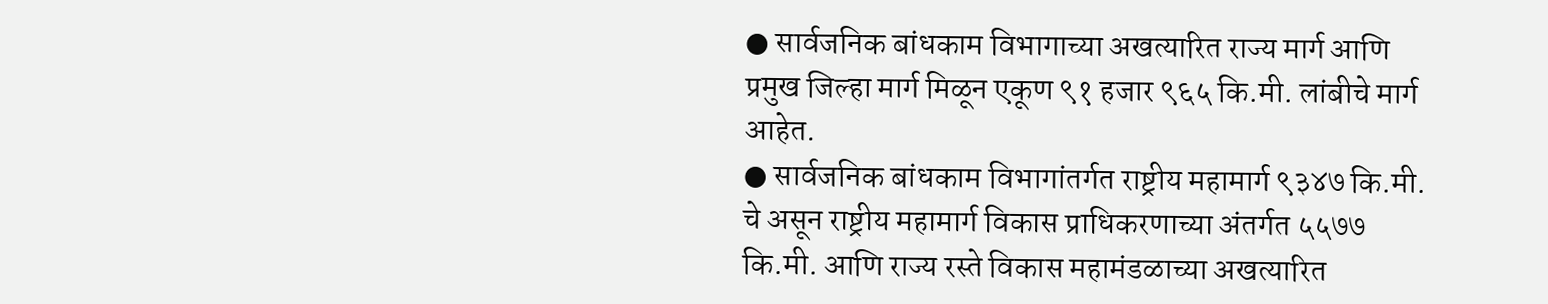● सार्वजनिक बांधकाम विभागाच्या अखत्यारित राज्य मार्ग आणि प्रमुख जिल्हा मार्ग मिळून एकूण ९१ हजार ९६५ कि.मी. लांबीचे मार्ग आहेत.
● सार्वजनिक बांधकाम विभागांतर्गत राष्ट्रीय महामार्ग ९३४७ कि.मी. चे असून राष्ट्रीय महामार्ग विकास प्राधिकरणाच्या अंतर्गत ५५७७ कि.मी. आणि राज्य रस्ते विकास महामंडळाच्या अखत्यारित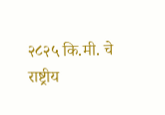२८२५ कि.मी. चे राष्ट्रीय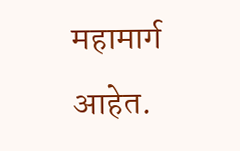महामार्ग आहेत.